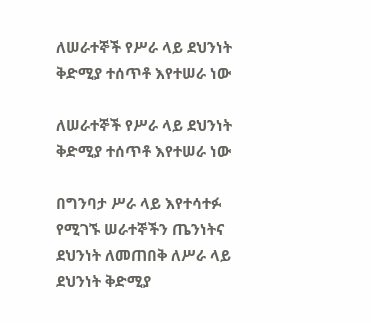ለሠራተኞች የሥራ ላይ ደህንነት ቅድሚያ ተሰጥቶ እየተሠራ ነው

ለሠራተኞች የሥራ ላይ ደህንነት ቅድሚያ ተሰጥቶ እየተሠራ ነው

በግንባታ ሥራ ላይ እየተሳተፉ የሚገኙ ሠራተኞችን ጤንነትና ደህንነት ለመጠበቅ ለሥራ ላይ ደህንነት ቅድሚያ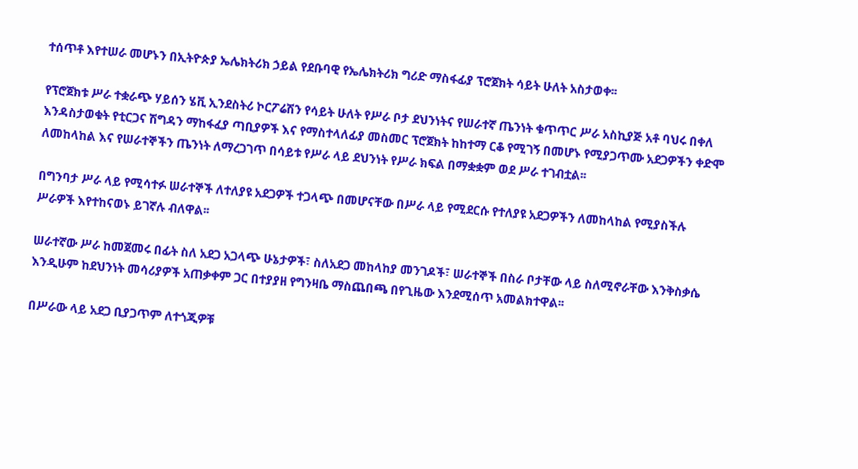ተሰጥቶ እየተሠራ መሆኑን በኢትዮጵያ ኤሌክትሪክ ኃይል የደቡባዊ የኤሌክትሪክ ግሪድ ማስፋፊያ ፕሮጀክት ሳይት ሁለት አስታወቀ፡፡

የፕሮጀክቱ ሥራ ተቋራጭ ሃይሰን ሄቪ ኢንደስትሪ ኮርፖሬሽን የሳይት ሁለት የሥራ ቦታ ደህንነትና የሠራተኛ ጤንነት ቁጥጥር ሥራ አስኪያጅ አቶ ባህሩ በቀለ እንዳስታወቁት የቲርጋና ሽግዳን ማከፋፈያ ጣቢያዎች እና የማስተላለፊያ መስመር ፕሮጀክት ከከተማ ርቆ የሚገኝ በመሆኑ የሚያጋጥሙ አደጋዎችን ቀድሞ ለመከላከል እና የሠራተኞችን ጤንነት ለማረጋገጥ በሳይቱ የሥራ ላይ ደህንነት የሥራ ክፍል በማቋቋም ወደ ሥራ ተገብቷል፡፡

በግንባታ ሥራ ላይ የሚሳተፉ ሠራተኞች ለተለያዩ አደጋዎች ተጋላጭ በመሆናቸው በሥራ ላይ የሚደርሱ የተለያዩ አደጋዎችን ለመከላከል የሚያስችሉ ሥራዎች እየተከናወኑ ይገኛሉ ብለዋል፡፡

ሠራተኛው ሥራ ከመጀመሩ በፊት ስለ አደጋ አጋላጭ ሁኔታዎች፣ ስለአደጋ መከላከያ መንገዶች፣ ሠራተኞች በስራ ቦታቸው ላይ ስለሚኖራቸው እንቅስቃሴ እንዲሁም ከደህንነት መሳሪያዎች አጠቃቀም ጋር በተያያዘ የግንዛቤ ማስጨበጫ በየጊዜው እንደሚሰጥ አመልክተዋል፡፡

በሥራው ላይ አደጋ ቢያጋጥም ለተጎጂዎቹ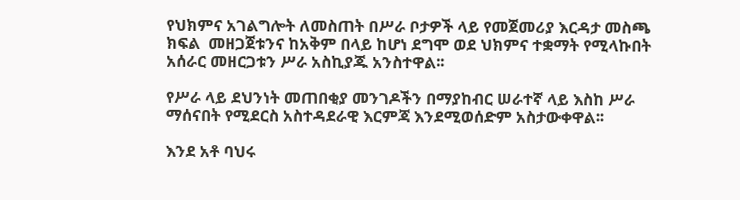የህክምና አገልግሎት ለመስጠት በሥራ ቦታዎች ላይ የመጀመሪያ እርዳታ መስጫ ክፍል  መዘጋጀቱንና ከአቅም በላይ ከሆነ ደግሞ ወደ ህክምና ተቋማት የሚላኩበት አሰራር መዘርጋቱን ሥራ አስኪያጁ አንስተዋል፡፡

የሥራ ላይ ደህንነት መጠበቂያ መንገዶችን በማያከብር ሠራተኛ ላይ እስከ ሥራ ማሰናበት የሚደርስ አስተዳደራዊ እርምጃ እንደሚወሰድም አስታውቀዋል፡፡

እንደ አቶ ባህሩ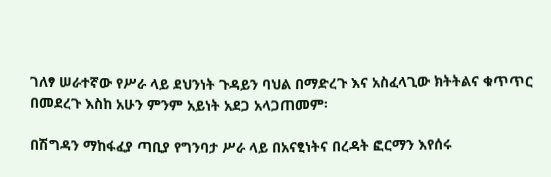ገለፃ ሠራተኛው የሥራ ላይ ደህንነት ጉዳይን ባህል በማድረጉ እና አስፈላጊው ክትትልና ቁጥጥር በመደረጉ እስከ አሁን ምንም አይነት አደጋ አላጋጠመም፡

በሽግዳን ማከፋፈያ ጣቢያ የግንባታ ሥራ ላይ በአናፂነትና በረዳት ፎርማን እየሰሩ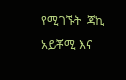የሚገኙት  ጃኪ አይቾሚ እና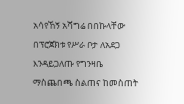አሳየኸኝ አሻግሬ በበኩላቸው በፕሮጀክቱ የሥራ ቦታ ለአደጋ እንዳይጋለጡ የግንዛቤ ማስጨበጫ ስልጠና ከመስጠት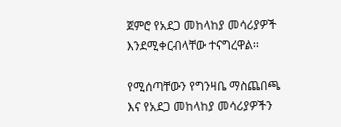ጀምሮ የአደጋ መከላከያ መሳሪያዎች እንደሚቀርብላቸው ተናግረዋል፡፡

የሚሰጣቸውን የግንዛቤ ማስጨበጫ እና የአደጋ መከላከያ መሳሪያዎችን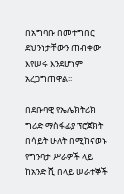በአግባቡ በመተግበር ደህንነታቸውን ጠብቀው እየሠሩ እንደሆነም አረጋግጠዋል፡፡

በደቡባዊ የኤሌክትሪክ ግሪድ ማስፋፊያ ፕሮጀክት በሳይት ሁለት በሚከናወኑ የግንባታ ሥራዎች ላይ ከአንድ ሺ በላይ ሠራተኞች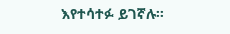እየተሳተፉ ይገኛሉ፡፡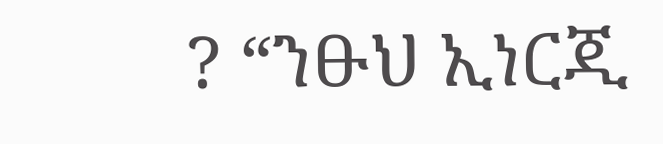? “ንፁህ ኢነርጂ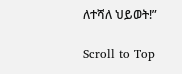ለተሻለ ህይወት!”

Scroll to Top